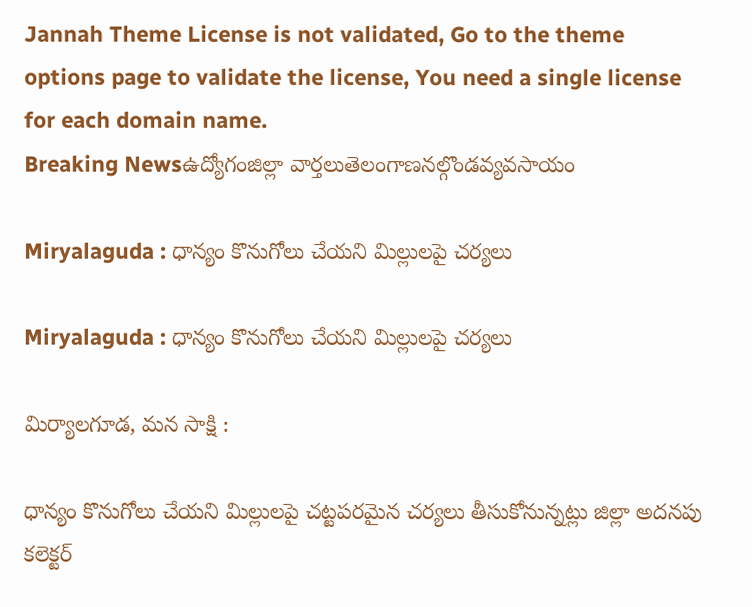Jannah Theme License is not validated, Go to the theme options page to validate the license, You need a single license for each domain name.
Breaking Newsఉద్యోగంజిల్లా వార్తలుతెలంగాణనల్గొండవ్యవసాయం

Miryalaguda : ధాన్యం కొనుగోలు చేయని మిల్లులపై చర్యలు

Miryalaguda : ధాన్యం కొనుగోలు చేయని మిల్లులపై చర్యలు

మిర్యాలగూడ, మన సాక్షి :

ధాన్యం కొనుగోలు చేయని మిల్లులపై చట్టపరమైన చర్యలు తీసుకోనున్నట్లు జిల్లా అదనపు కలెక్టర్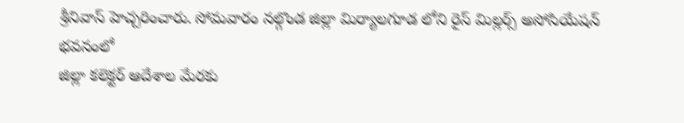శ్రీనివాస్ హెచ్చరించారు. సోమవారం నల్గొండ జిల్లా మిర్యాలగూడ లోని రైస్ మిల్లర్స్ అసోసియేషన్ భవనంలో
జిల్లా కలెక్టర్ ఆదేశాల మేరకు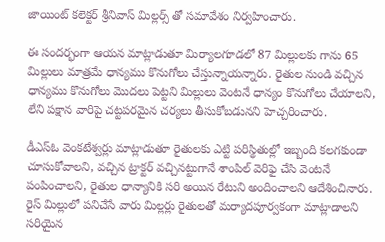జాయింట్ కలెక్టర్ శ్రీనివాస్ మిల్లర్స్ తో సమావేశం నిర్వహించారు.

ఈ సందర్భంగా ఆయన మాట్లాడుతూ మిర్యాలగూడలో 87 మిల్లులకు గాను 65 మిల్లులు మాత్రమే ధాన్యము కొనుగోలు చేస్తున్నాయన్నారు. రైతుల నుండి వచ్చిన ధాన్యము కొనుగోలు మొదలు పెట్టని మిల్లులు వెంటనే ధాన్యం కొనుగోలు చేయాలని, లేని పక్షాన వారిపై చట్టపరమైన చర్యలు తీసుకోబడునని హెచ్చరించారు.

డీఎస్ఓ వెంకటేశ్వర్లు మాట్లాడుతూ రైతులకు ఎట్టి పరిస్థితుల్లో ఇబ్బంది కలగకుండా చూసుకోవాలని, వచ్చిన ట్రాక్టర్ వచ్చినట్టుగానే శాంపిల్ వెరిఫై చేసి వెంటనే పంపించాలని, రైతుల ధాన్యానికి సరి అయిన రేటుని అందించాలని ఆదేశించినారు. రైస్ మిల్లులో పనిచేసే వారు మిల్లర్లు రైతులతో మర్యాదపూర్వకంగా మాట్లాడాలని సరియైన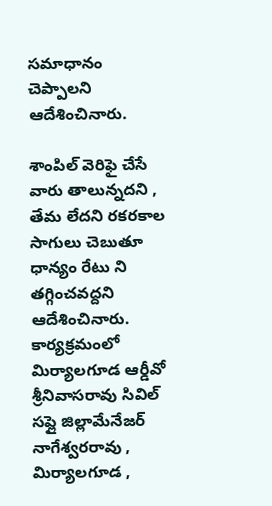సమాధానం చెప్పాలని ఆదేశించినారు.

శాంపిల్ వెరిఫై చేసే వారు తాలున్నదని , తేమ లేదని రకరకాల సాగులు చెబుతూ ధాన్యం రేటు ని తగ్గించవద్దని ఆదేశించినారు. కార్యక్రమంలో మిర్యాలగూడ ఆర్డీవో శ్రీనివాసరావు సివిల్ సప్లై జిల్లామేనేజర్ నాగేశ్వరరావు , మిర్యాలగూడ ,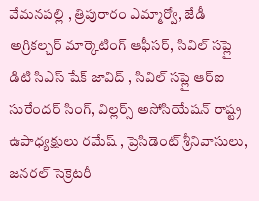వేమనపల్లి , త్రిపురారం ఎమ్మార్వో, జేడీ అగ్రికల్చర్ మార్కెటింగ్ ఆఫీసర్, సివిల్ సప్లై డిటి సిఎస్ షేక్ జావిద్ , సివిల్ సప్లై ఆర్ఐ సురేందర్ సింగ్, విల్లర్స్ అసోసియేషన్ రాష్ట్ర ఉపాధ్యక్షులు రమేష్ , ప్రెసిడెంట్ శ్రీనివాసులు, జనరల్ సెక్రెటరీ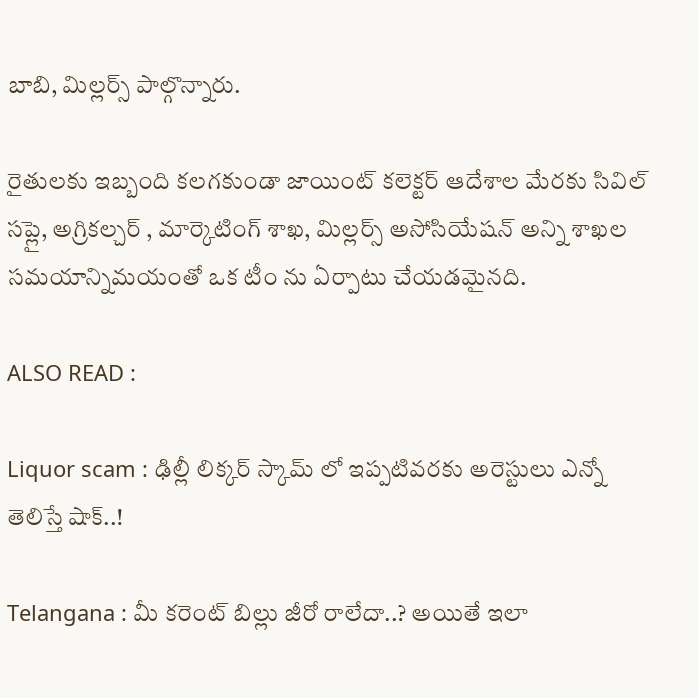బాబి, మిల్లర్స్ పాల్గొన్నారు.

రైతులకు ఇబ్బంది కలగకుండా జాయింట్ కలెక్టర్ ఆదేశాల మేరకు సివిల్ సప్లై, అగ్రికల్చర్ , మార్కెటింగ్ శాఖ, మిల్లర్స్ అసోసియేషన్ అన్ని శాఖల సమయాన్నిమయంతో ఒక టీం ను ఏర్పాటు చేయడమైనది.

ALSO READ :

Liquor scam : ఢిల్లీ లిక్కర్ స్కామ్ లో ఇప్పటివరకు అరెస్టులు ఎన్నో తెలిస్తే షాక్..!

Telangana : మీ కరెంట్ బిల్లు జీరో రాలేదా..? అయితే ఇలా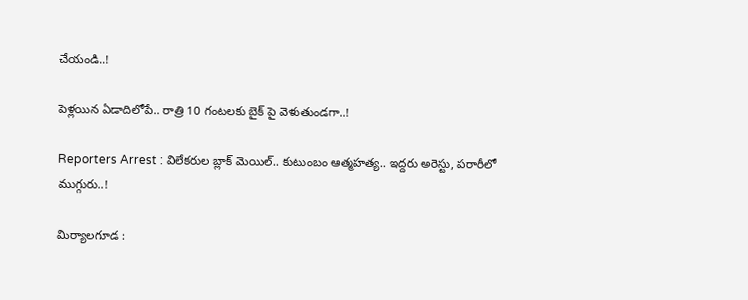చేయండి..!

పెళ్లయిన ఏడాదిలోపే.. రాత్రి 10 గంటలకు బైక్ పై వెళుతుండగా..!

Reporters Arrest : విలేకరుల బ్లాక్ మెయిల్.. కుటుంబం ఆత్మహత్య.. ఇద్దరు అరెస్టు, పరారీలో ముగ్గురు..!

మిర్యాలగూడ :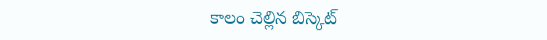కాలం చెల్లిన బిస్కెట్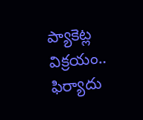ప్యాకెట్ల విక్రయం.. ఫిర్యాదు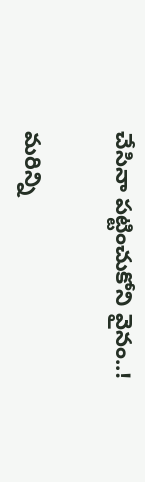చేసినా పట్టించుకోని వైనం..!

మరిన్ని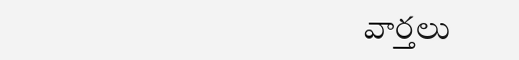వార్తలు